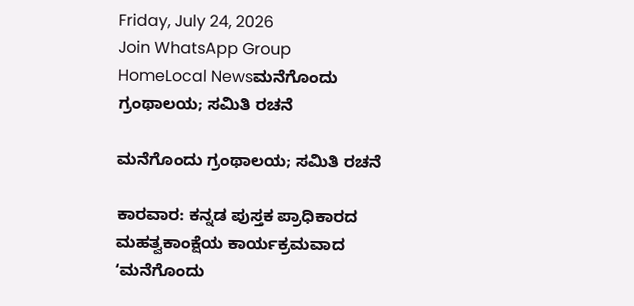Friday, July 24, 2026
Join WhatsApp Group
HomeLocal Newsಮನೆಗೊಂದು ಗ್ರಂಥಾಲಯ; ಸಮಿತಿ ರಚನೆ

ಮನೆಗೊಂದು ಗ್ರಂಥಾಲಯ; ಸಮಿತಿ ರಚನೆ

ಕಾರವಾರ: ಕನ್ನಡ ಪುಸ್ತಕ ಪ್ರಾಧಿಕಾರದ ಮಹತ್ವಕಾಂಕ್ಷೆಯ ಕಾರ್ಯಕ್ರಮವಾದ ʻಮನೆಗೊಂದು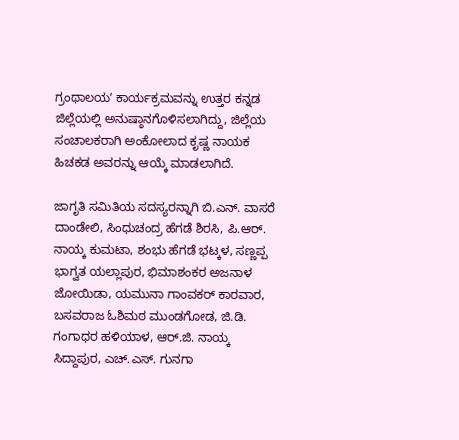ಗ್ರಂಥಾಲಯʼ ಕಾರ್ಯಕ್ರಮವನ್ನು ಉತ್ತರ ಕನ್ನಡ ಜಿಲ್ಲೆಯಲ್ಲಿ ಅನುಷ್ಠಾನಗೊಳಿಸಲಾಗಿದ್ದು, ಜಿಲ್ಲೆಯ ಸಂಚಾಲಕರಾಗಿ ಅಂಕೋಲಾದ ಕೃಷ್ಣ ನಾಯಕ ಹಿಚಕಡ ಅವರನ್ನು ಆಯ್ಕೆ ಮಾಡಲಾಗಿದೆ.

ಜಾಗೃತಿ ಸಮಿತಿಯ ಸದಸ್ಯರನ್ನಾಗಿ ಬಿ.ಎನ್. ವಾಸರೆ ದಾಂಡೇಲಿ, ಸಿಂಧುಚಂದ್ರ ಹೆಗಡೆ ಶಿರಸಿ, ಪಿ.ಆರ್. ನಾಯ್ಕ ಕುಮಟಾ, ಶಂಭು ಹೆಗಡೆ ಭಟ್ಕಳ, ಸಣ್ಣಪ್ಪ ಭಾಗ್ವತ ಯಲ್ಲಾಪುರ, ಭಿಮಾಶಂಕರ ಅಜನಾಳ ಜೋಯಿಡಾ, ಯಮುನಾ ಗಾಂವಕರ್ ಕಾರವಾರ, ಬಸವರಾಜ ಓಶಿಮಠ ಮುಂಡಗೋಡ, ಜಿ.ಡಿ. ಗಂಗಾಧರ ಹಳಿಯಾಳ, ಆರ್.ಜಿ. ನಾಯ್ಕ ಸಿದ್ದಾಪುರ, ಎಚ್.ಎಸ್. ಗುನಗಾ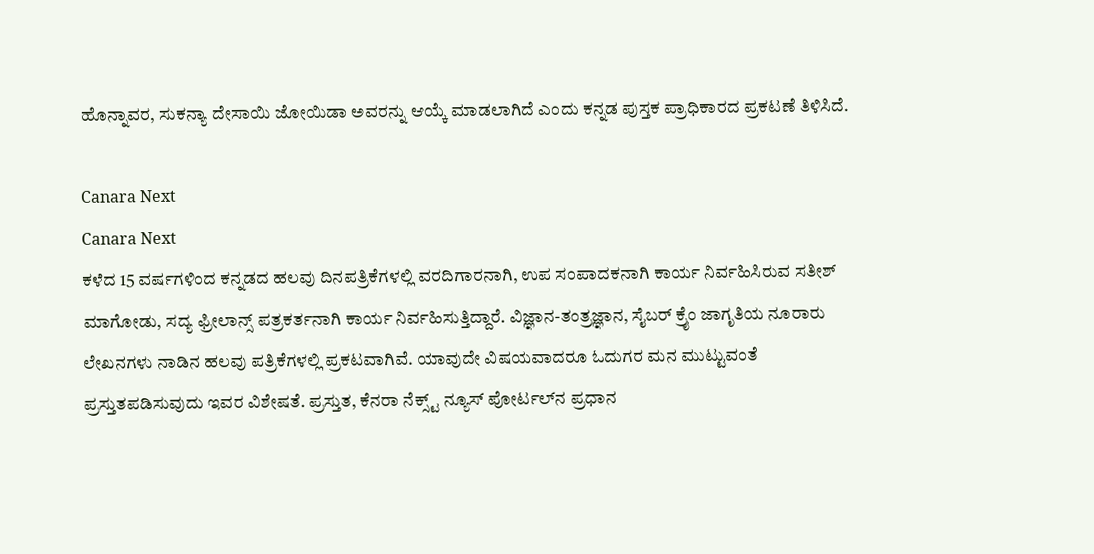ಹೊನ್ನಾವರ, ಸುಕನ್ಯಾ ದೇಸಾಯಿ ಜೋಯಿಡಾ ಅವರನ್ನು ಆಯ್ಕೆ ಮಾಡಲಾಗಿದೆ ಎಂದು ಕನ್ನಡ ಪುಸ್ತಕ ಪ್ರಾಧಿಕಾರದ ಪ್ರಕಟಣೆ ತಿಳಿಸಿದೆ.

Canara Next
Canara Next
ಕಳೆದ 15 ವರ್ಷಗಳಿಂದ ಕನ್ನಡದ ಹಲವು ದಿನಪತ್ರಿಕೆಗಳಲ್ಲಿ ವರದಿಗಾರನಾಗಿ, ಉಪ ಸಂಪಾದಕನಾಗಿ ಕಾರ್ಯ ನಿರ್ವಹಿಸಿರುವ ಸತೀಶ್‌ ಮಾಗೋಡು, ಸದ್ಯ ಫ್ರೀಲಾನ್ಸ್‌ ಪತ್ರಕರ್ತನಾಗಿ ಕಾರ್ಯ ನಿರ್ವಹಿಸುತ್ತಿದ್ದಾರೆ. ವಿಜ್ಞಾನ-ತಂತ್ರಜ್ಞಾನ, ಸೈಬರ್‌ ಕ್ರೈಂ ಜಾಗೃತಿಯ ನೂರಾರು ಲೇಖನಗಳು ನಾಡಿನ ಹಲವು ಪತ್ರಿಕೆಗಳಲ್ಲಿ ಪ್ರಕಟವಾಗಿವೆ. ಯಾವುದೇ ವಿಷಯವಾದರೂ ಓದುಗರ ಮನ ಮುಟ್ಟುವಂತೆ ಪ್ರಸ್ತುತಪಡಿಸುವುದು ಇವರ ವಿಶೇಷತೆ. ಪ್ರಸ್ತುತ, ಕೆನರಾ ನೆಕ್ಸ್ಟ್‌ ನ್ಯೂಸ್‌ ಪೋರ್ಟಲ್‌ನ ಪ್ರಧಾನ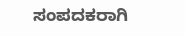ಸಂಪದಕರಾಗಿ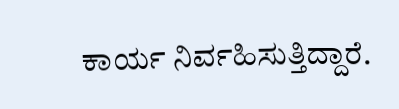ಕಾರ್ಯ ನಿರ್ವಹಿಸುತ್ತಿದ್ದಾರೆ.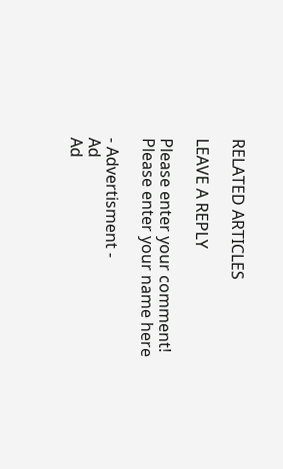RELATED ARTICLES

LEAVE A REPLY

Please enter your comment!
Please enter your name here

- Advertisment -
Ad
Ad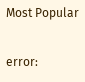Most Popular

error: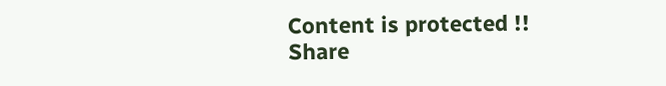Content is protected !!
Share